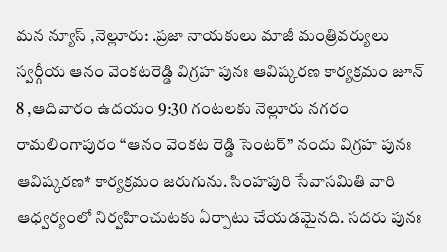మన న్యూస్ ,నెల్లూరు: .ప్రజా నాయకులు మాజీ మంత్రివర్యులు స్వర్గీయ ఆనం వెంకటరెడ్డి విగ్రహ పునః ఆవిష్కరణ కార్యక్రమం జూన్ 8 ,ఆదివారం ఉదయం 9:30 గంటలకు నెల్లూరు నగరం రామలింగాపురం “ఆనం వెంకట రెడ్డి సెంటర్” నందు విగ్రహ పునః ఆవిష్కరణ* కార్యక్రమం జరుగును. సింహపురి సేవాసమితి వారి ఆధ్వర్యంలో నిర్వహించుటకు ఏర్పాటు చేయడమైనది. సదరు పునః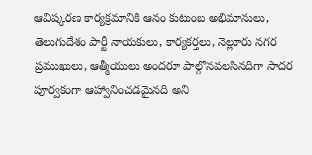ఆవిష్కరణ కార్యక్రమానికి ఆనం కుటుంబ అభిమానులు, తెలుగుదేశం పార్టీ నాయకులు, కార్యకర్తలు, నెల్లూరు నగర ప్రముఖులు, ఆత్మీయులు అందరూ పాల్గొనవలసినదిగా సాదర పూర్వకంగా ఆహ్వానించడమైనది అని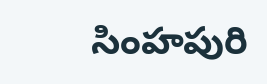సింహపురి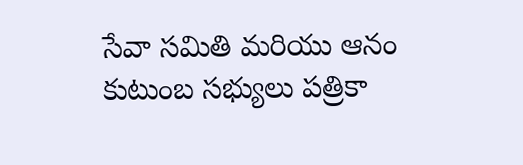సేవా సమితి మరియు ఆనం కుటుంబ సభ్యులు పత్రికా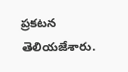ప్రకటన తెలియజేశారు.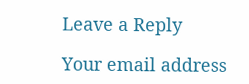Leave a Reply

Your email address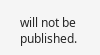will not be published.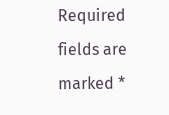Required fields are marked *